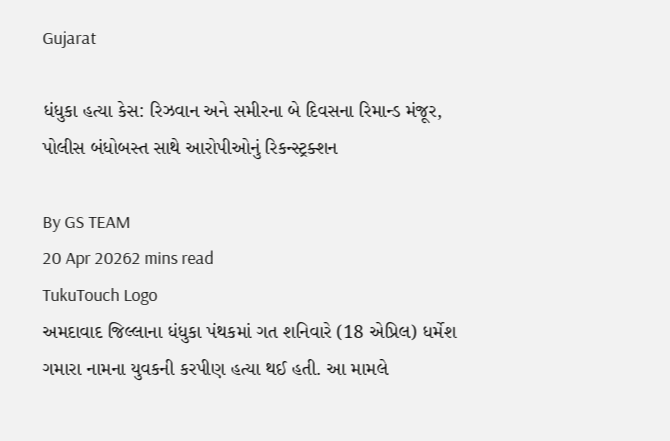Gujarat

ધંધુકા હત્યા કેસ: રિઝવાન અને સમીરના બે દિવસના રિમાન્ડ મંજૂર, પોલીસ બંધોબસ્ત સાથે આરોપીઓનું રિકન્સ્ટ્રક્શન

By GS TEAM
20 Apr 20262 mins read
TukuTouch Logo
અમદાવાદ જિલ્લાના ધંધુકા પંથકમાં ગત શનિવારે (18 એપ્રિલ) ધર્મેશ ગમારા નામના યુવકની કરપીણ હત્યા થઈ હતી. આ મામલે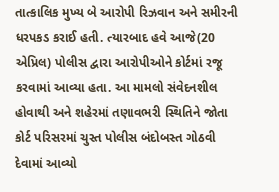તાત્કાલિક મુખ્ય બે આરોપી રિઝવાન અને સમીરની ધરપકડ કરાઈ હતી. ત્યારબાદ હવે આજે(20 એપ્રિલ) પોલીસ દ્વારા આરોપીઓને કોર્ટમાં રજૂ કરવામાં આવ્યા હતા. આ મામલો સંવેદનશીલ હોવાથી અને શહેરમાં તણાવભરી સ્થિતિને જોતા કોર્ટ પરિસરમાં ચુસ્ત પોલીસ બંદોબસ્ત ગોઠવી દેવામાં આવ્યો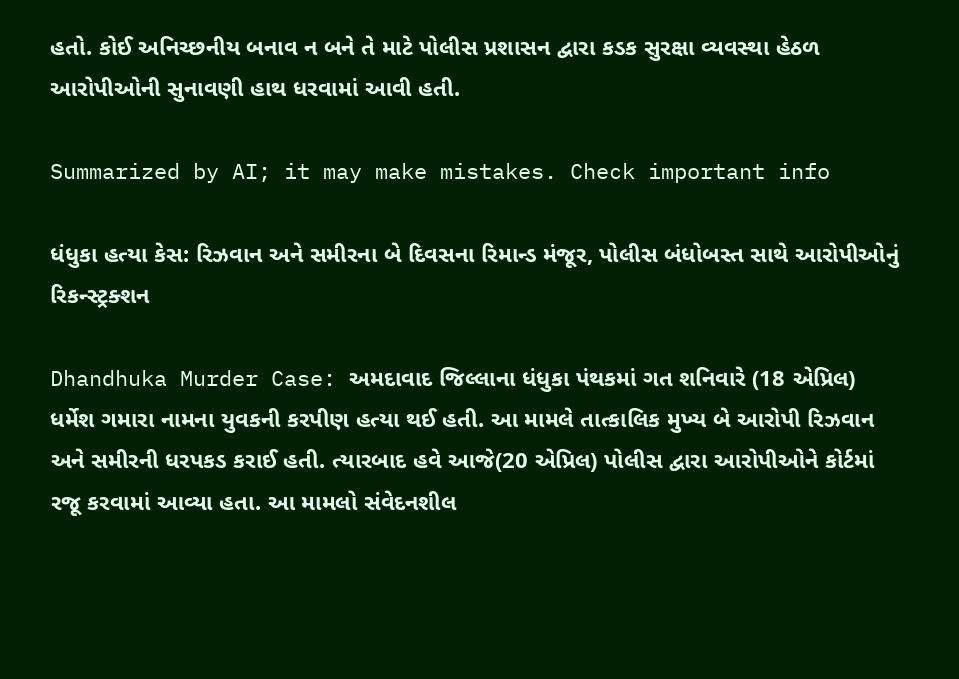હતો. કોઈ અનિચ્છનીય બનાવ ન બને તે માટે પોલીસ પ્રશાસન દ્વારા કડક સુરક્ષા વ્યવસ્થા હેઠળ આરોપીઓની સુનાવણી હાથ ધરવામાં આવી હતી.

Summarized by AI; it may make mistakes. Check important info

ધંધુકા હત્યા કેસ: રિઝવાન અને સમીરના બે દિવસના રિમાન્ડ મંજૂર, પોલીસ બંધોબસ્ત સાથે આરોપીઓનું રિકન્સ્ટ્રક્શન

Dhandhuka Murder Case: અમદાવાદ જિલ્લાના ધંધુકા પંથકમાં ગત શનિવારે (18 એપ્રિલ) ધર્મેશ ગમારા નામના યુવકની કરપીણ હત્યા થઈ હતી. આ મામલે તાત્કાલિક મુખ્ય બે આરોપી રિઝવાન અને સમીરની ધરપકડ કરાઈ હતી. ત્યારબાદ હવે આજે(20 એપ્રિલ) પોલીસ દ્વારા આરોપીઓને કોર્ટમાં રજૂ કરવામાં આવ્યા હતા. આ મામલો સંવેદનશીલ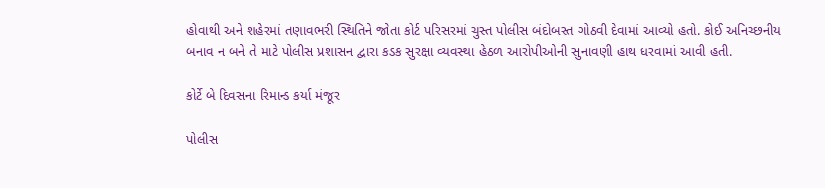હોવાથી અને શહેરમાં તણાવભરી સ્થિતિને જોતા કોર્ટ પરિસરમાં ચુસ્ત પોલીસ બંદોબસ્ત ગોઠવી દેવામાં આવ્યો હતો. કોઈ અનિચ્છનીય બનાવ ન બને તે માટે પોલીસ પ્રશાસન દ્વારા કડક સુરક્ષા વ્યવસ્થા હેઠળ આરોપીઓની સુનાવણી હાથ ધરવામાં આવી હતી.

કોર્ટે બે દિવસના રિમાન્ડ કર્યા મંજૂર

પોલીસ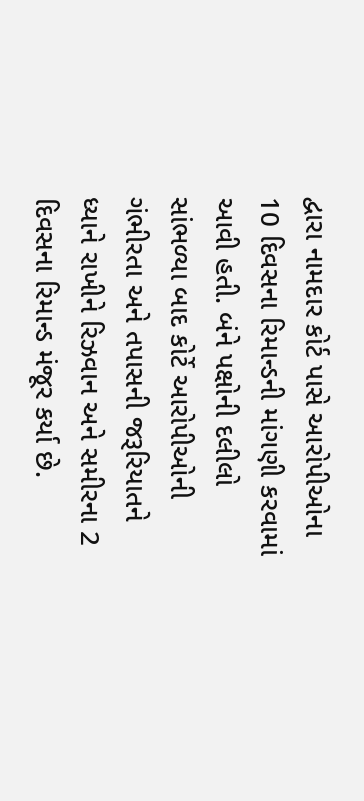દ્વારા નામદાર કોર્ટ પાસે આરોપીઓના 10 દિવસના રિમાન્ડની માંગણી કરવામાં આવી હતી. બંને પક્ષોની દલીલો સાંભળ્યા બાદ કોર્ટે આરોપીઓની ગંભીરતા અને તપાસની જરૂરિયાતને ધ્યાને રાખીને રિઝવાન અને સમીરના 2 દિવસના રિમાન્ડ મંજૂર કર્યા છે.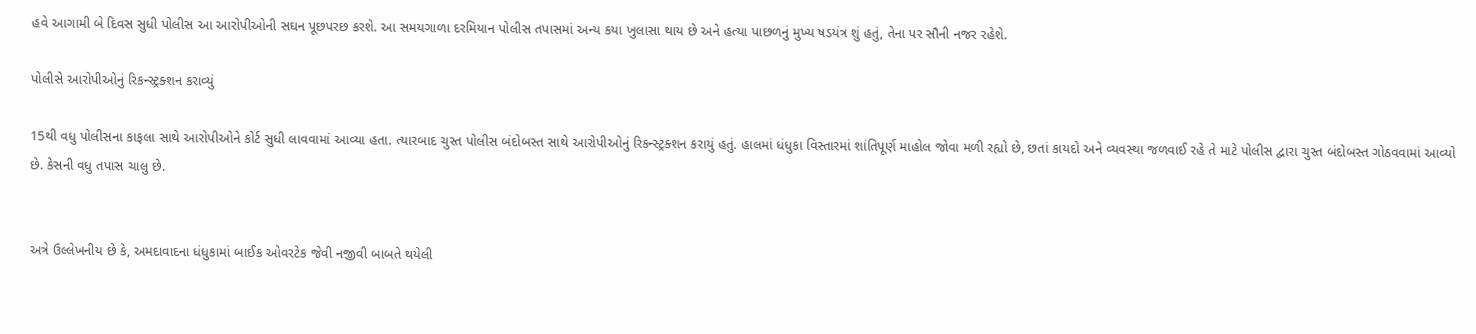હવે આગામી બે દિવસ સુધી પોલીસ આ આરોપીઓની સઘન પૂછપરછ કરશે. આ સમયગાળા દરમિયાન પોલીસ તપાસમાં અન્ય કયા ખુલાસા થાય છે અને હત્યા પાછળનું મુખ્ય ષડયંત્ર શું હતું, તેના પર સૌની નજર રહેશે.

પોલીસે આરોપીઓનું રિકન્સ્ટ્રક્શન કરાવ્યું

15થી વધુ પોલીસના કાફલા સાથે આરોપીઓને કોર્ટ સુધી લાવવામાં આવ્યા હતા. ત્યારબાદ ચુસ્ત પોલીસ બંદોબસ્ત સાથે આરોપીઓનું રિકન્સ્ટ્રક્શન કરાયું હતું. હાલમાં ધંધુકા વિસ્તારમાં શાંતિપૂર્ણ માહોલ જોવા મળી રહ્યો છે, છતાં કાયદો અને વ્યવસ્થા જળવાઈ રહે તે માટે પોલીસ દ્વારા ચુસ્ત બંદોબસ્ત ગોઠવવામાં આવ્યો છે. કેસની વધુ તપાસ ચાલુ છે.


અત્રે ઉલ્લેખનીય છે કે, અમદાવાદના ધંધુકામાં બાઈક ઓવરટેક જેવી નજીવી બાબતે થયેલી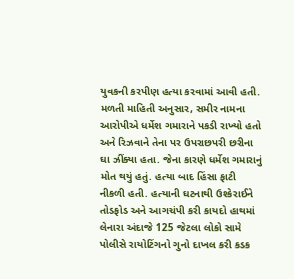યુવકની કરપીણ હત્યા કરવામાં આવી હતી. મળતી માહિતી અનુસાર, સમીર નામના આરોપીએ ધર્મેશ ગમારાને પકડી રાખ્યો હતો અને રિઝવાને તેના પર ઉપરાછપરી છરીના ઘા ઝીંક્યા હતા. જેના કારણે ધર્મેશ ગમારાનું મોત થયું હતું. હત્યા બાદ હિંસા ફાટી નીકળી હતી. હત્યાની ઘટનાથી ઉશ્કેરાઈને તોડફોડ અને આગચંપી કરી કાયદો હાથમાં લેનારા અંદાજે 125 જેટલા લોકો સામે પોલીસે રાયોટિંગનો ગુનો દાખલ કરી કડક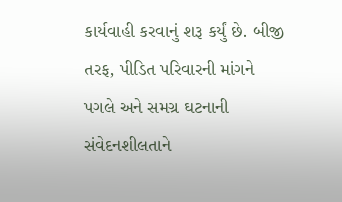કાર્યવાહી કરવાનું શરૂ કર્યું છે. બીજી તરફ, પીડિત પરિવારની માંગને પગલે અને સમગ્ર ઘટનાની સંવેદનશીલતાને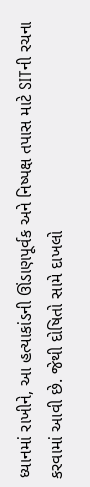ધ્યાનમાં રાખીને, આ હત્યાકાંડની ઊંડાણપૂર્વક અને નિષ્પક્ષ તપાસ માટે SITની રચના કરવામાં આવી છે. જેથી દોષિતો સામે દાખલો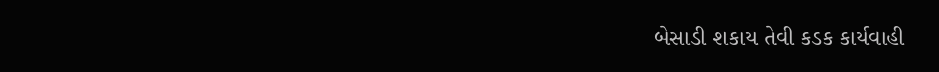બેસાડી શકાય તેવી કડક કાર્યવાહી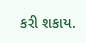કરી શકાય.